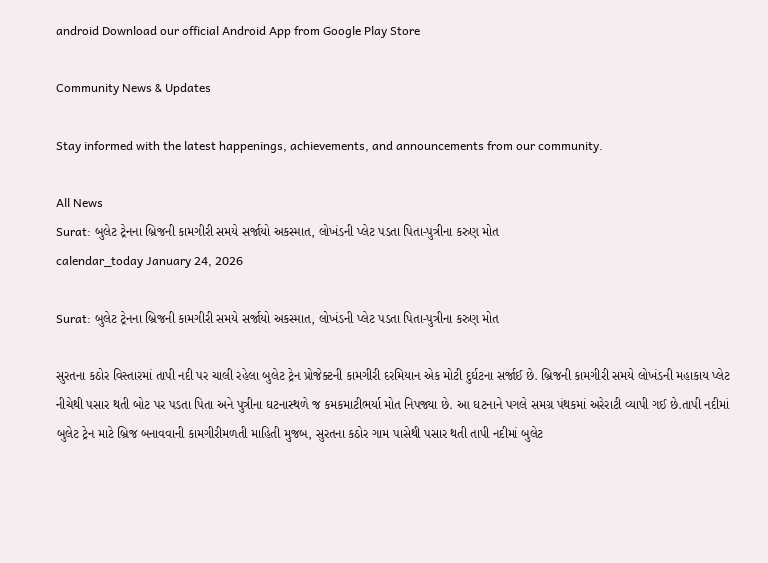android Download our official Android App from Google Play Store

Community News & Updates

Stay informed with the latest happenings, achievements, and announcements from our community.

All News
Surat: બુલેટ ટ્રેનના બ્રિજની કામગીરી સમયે સર્જાયો અકસ્માત, લોખંડની પ્લેટ પડતા પિતા-પુત્રીના કરુણ મોત
calendar_today January 24, 2026

Surat: બુલેટ ટ્રેનના બ્રિજની કામગીરી સમયે સર્જાયો અકસ્માત, લોખંડની પ્લેટ પડતા પિતા-પુત્રીના કરુણ મોત

સુરતના કઠોર વિસ્તારમાં તાપી નદી પર ચાલી રહેલા બુલેટ ટ્રેન પ્રોજેક્ટની કામગીરી દરમિયાન એક મોટી દુર્ઘટના સર્જાઈ છે. બ્રિજની કામગીરી સમયે લોખંડની મહાકાય પ્લેટ નીચેથી પસાર થતી બોટ પર પડતા પિતા અને પુત્રીના ઘટનાસ્થળે જ કમકમાટીભર્યા મોત નિપજ્યા છે. આ ઘટનાને પગલે સમગ્ર પંથકમાં અરેરાટી વ્યાપી ગઈ છે.તાપી નદીમાં બુલેટ ટ્રેન માટે બ્રિજ બનાવવાની કામગીરીમળતી માહિતી મુજબ, સુરતના કઠોર ગામ પાસેથી પસાર થતી તાપી નદીમાં બુલેટ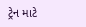ટ્રેન માટે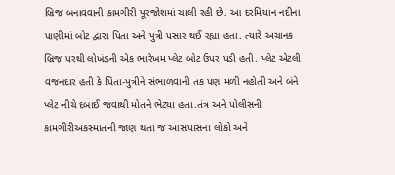બ્રિજ બનાવવાની કામગીરી પૂરજોશમાં ચાલી રહી છે. આ દરમિયાન નદીના પાણીમાં બોટ દ્વારા પિતા અને પુત્રી પસાર થઈ રહ્યા હતા. ત્યારે અચાનક બ્રિજ પરથી લોખંડની એક ભારેખમ પ્લેટ બોટ ઉપર પડી હતી. પ્લેટ એટલી વજનદાર હતી કે પિતા-પુત્રીને સંભાળવાની તક પણ મળી નહોતી અને બંને પ્લેટ નીચે દબાઈ જવાથી મોતને ભેટ્યા હતા.તંત્ર અને પોલીસની કામગીરીઅકસ્માતની જાણ થતા જ આસપાસના લોકો અને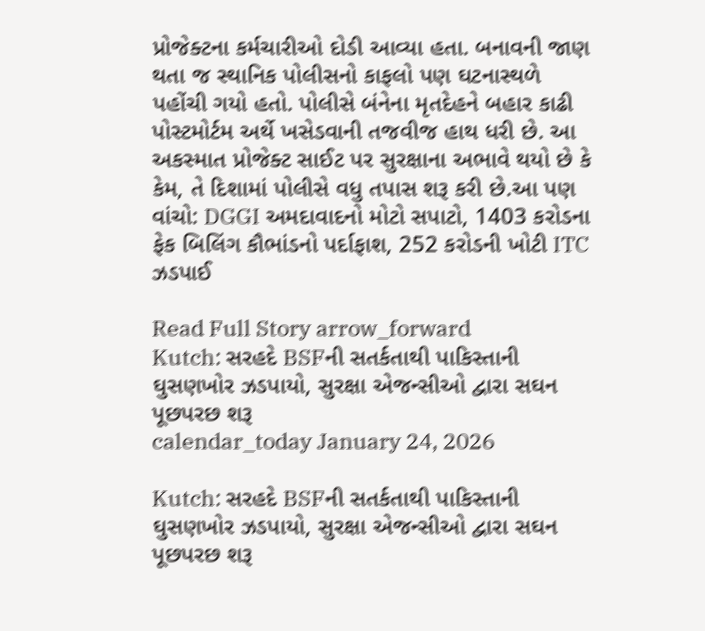પ્રોજેક્ટના કર્મચારીઓ દોડી આવ્યા હતા. બનાવની જાણ થતા જ સ્થાનિક પોલીસનો કાફલો પણ ઘટનાસ્થળે પહોંચી ગયો હતો. પોલીસે બંનેના મૃતદેહને બહાર કાઢી પોસ્ટમોર્ટમ અર્થે ખસેડવાની તજવીજ હાથ ધરી છે. આ અકસ્માત પ્રોજેક્ટ સાઈટ પર સુરક્ષાના અભાવે થયો છે કે કેમ, તે દિશામાં પોલીસે વધુ તપાસ શરૂ કરી છે.આ પણ વાંચો: DGGI અમદાવાદનો મોટો સપાટો, 1403 કરોડના ફેક બિલિંગ કૌભાંડનો પર્દાફાશ, 252 કરોડની ખોટી ITC ઝડપાઈ

Read Full Story arrow_forward
Kutch: સરહદે BSFની સતર્કતાથી પાકિસ્તાની ઘુસણખોર ઝડપાયો, સુરક્ષા એજન્સીઓ દ્વારા સઘન પૂછપરછ શરૂ
calendar_today January 24, 2026

Kutch: સરહદે BSFની સતર્કતાથી પાકિસ્તાની ઘુસણખોર ઝડપાયો, સુરક્ષા એજન્સીઓ દ્વારા સઘન પૂછપરછ શરૂ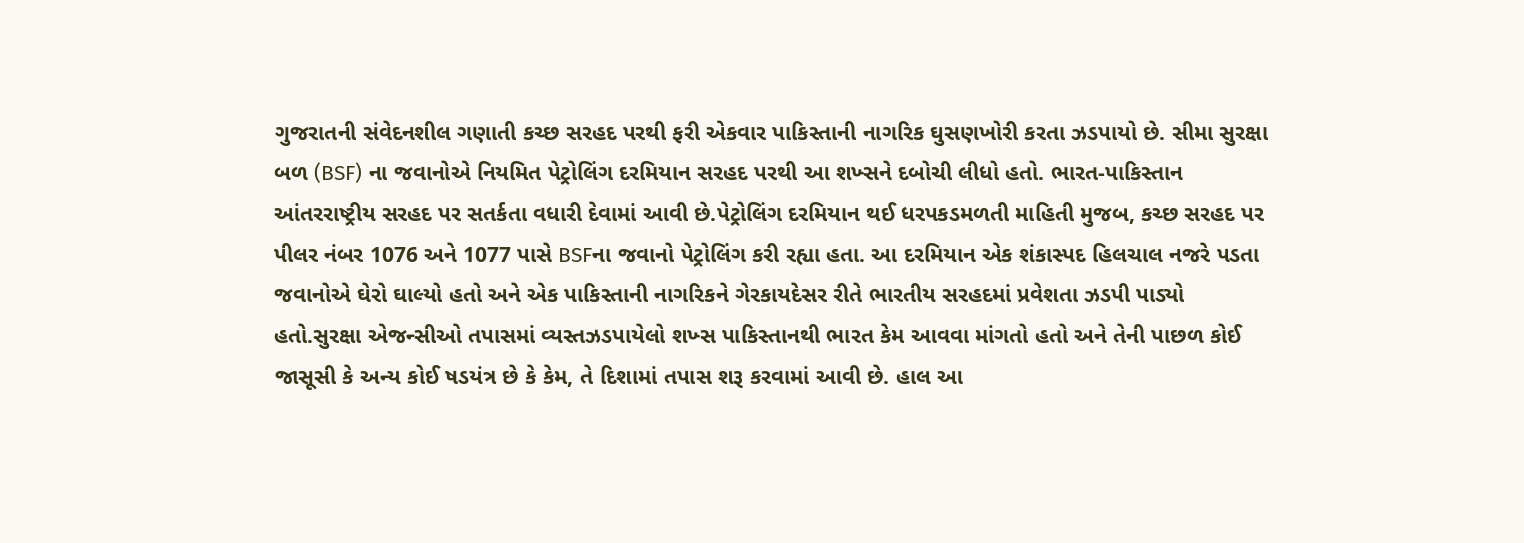ગુજરાતની સંવેદનશીલ ગણાતી કચ્છ સરહદ પરથી ફરી એકવાર પાકિસ્તાની નાગરિક ઘુસણખોરી કરતા ઝડપાયો છે. સીમા સુરક્ષા બળ (BSF) ના જવાનોએ નિયમિત પેટ્રોલિંગ દરમિયાન સરહદ પરથી આ શખ્સને દબોચી લીધો હતો. ભારત-પાકિસ્તાન આંતરરાષ્ટ્રીય સરહદ પર સતર્કતા વધારી દેવામાં આવી છે.પેટ્રોલિંગ દરમિયાન થઈ ધરપકડમળતી માહિતી મુજબ, કચ્છ સરહદ પર પીલર નંબર 1076 અને 1077 પાસે BSFના જવાનો પેટ્રોલિંગ કરી રહ્યા હતા. આ દરમિયાન એક શંકાસ્પદ હિલચાલ નજરે પડતા જવાનોએ ઘેરો ઘાલ્યો હતો અને એક પાકિસ્તાની નાગરિકને ગેરકાયદેસર રીતે ભારતીય સરહદમાં પ્રવેશતા ઝડપી પાડ્યો હતો.સુરક્ષા એજન્સીઓ તપાસમાં વ્યસ્તઝડપાયેલો શખ્સ પાકિસ્તાનથી ભારત કેમ આવવા માંગતો હતો અને તેની પાછળ કોઈ જાસૂસી કે અન્ય કોઈ ષડયંત્ર છે કે કેમ, તે દિશામાં તપાસ શરૂ કરવામાં આવી છે. હાલ આ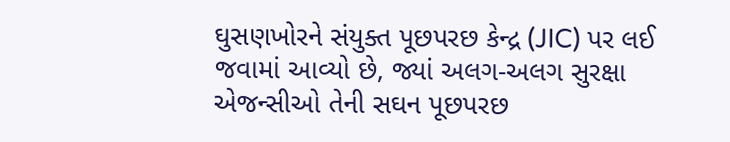ઘુસણખોરને સંયુક્ત પૂછપરછ કેન્દ્ર (JIC) પર લઈ જવામાં આવ્યો છે, જ્યાં અલગ-અલગ સુરક્ષા એજન્સીઓ તેની સઘન પૂછપરછ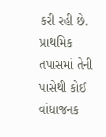કરી રહી છે. પ્રાથમિક તપાસમાં તેની પાસેથી કોઈ વાંધાજનક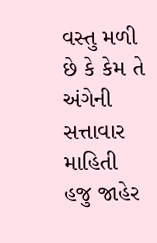વસ્તુ મળી છે કે કેમ તે અંગેની સત્તાવાર માહિતી હજુ જાહેર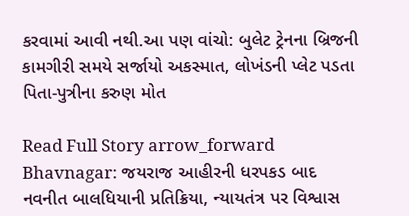કરવામાં આવી નથી.આ પણ વાંચો: બુલેટ ટ્રેનના બ્રિજની કામગીરી સમયે સર્જાયો અકસ્માત, લોખંડની પ્લેટ પડતા પિતા-પુત્રીના કરુણ મોત

Read Full Story arrow_forward
Bhavnagar: જયરાજ આહીરની ધરપકડ બાદ નવનીત બાલધિયાની પ્રતિક્રિયા, ન્યાયતંત્ર પર વિશ્વાસ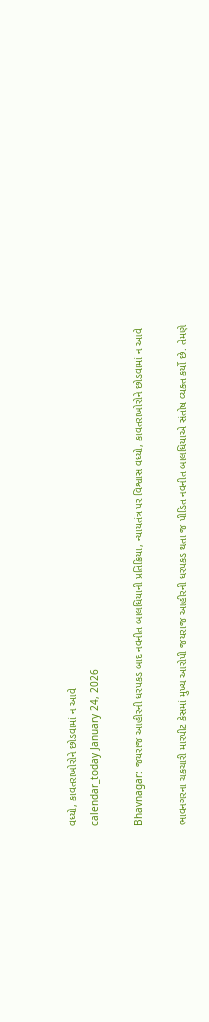વધ્યો, કાવતરાખોરોને છોડવામાં ન આવે
calendar_today January 24, 2026

Bhavnagar: જયરાજ આહીરની ધરપકડ બાદ નવનીત બાલધિયાની પ્રતિક્રિયા, ન્યાયતંત્ર પર વિશ્વાસ વધ્યો, કાવતરાખોરોને છોડવામાં ન આવે

ભાવનગરના ચકચારી મારપીટ કેસમાં મુખ્ય આરોપી જયરાજ આહીરની ધરપકડ થતા જ પીડિત નવનીત બાલધિયાએ સંતોષ વ્યક્ત કર્યો છે. તેમણે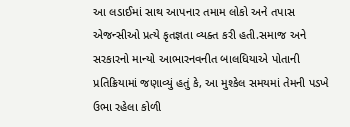આ લડાઈમાં સાથ આપનાર તમામ લોકો અને તપાસ એજન્સીઓ પ્રત્યે કૃતજ્ઞતા વ્યક્ત કરી હતી.સમાજ અને સરકારનો માન્યો આભારનવનીત બાલધિયાએ પોતાની પ્રતિક્રિયામાં જણાવ્યું હતું કે, આ મુશ્કેલ સમયમાં તેમની પડખે ઉભા રહેલા કોળી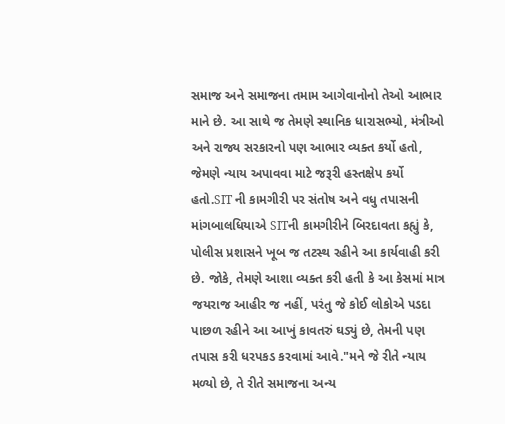સમાજ અને સમાજના તમામ આગેવાનોનો તેઓ આભાર માને છે. આ સાથે જ તેમણે સ્થાનિક ધારાસભ્યો, મંત્રીઓ અને રાજ્ય સરકારનો પણ આભાર વ્યક્ત કર્યો હતો, જેમણે ન્યાય અપાવવા માટે જરૂરી હસ્તક્ષેપ કર્યો હતો.SIT ની કામગીરી પર સંતોષ અને વધુ તપાસની માંગબાલધિયાએ SITની કામગીરીને બિરદાવતા કહ્યું કે, પોલીસ પ્રશાસને ખૂબ જ તટસ્થ રહીને આ કાર્યવાહી કરી છે. જોકે, તેમણે આશા વ્યક્ત કરી હતી કે આ કેસમાં માત્ર જયરાજ આહીર જ નહીં, પરંતુ જે કોઈ લોકોએ પડદા પાછળ રહીને આ આખું કાવતરું ઘડ્યું છે, તેમની પણ તપાસ કરી ધરપકડ કરવામાં આવે."મને જે રીતે ન્યાય મળ્યો છે, તે રીતે સમાજના અન્ય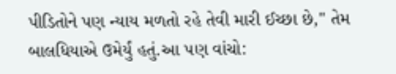પીડિતોને પણ ન્યાય મળતો રહે તેવી મારી ઈચ્છા છે," તેમ બાલધિયાએ ઉમેર્યું હતું.આ પણ વાંચો: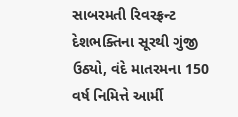સાબરમતી રિવરફ્રન્ટ દેશભક્તિના સૂરથી ગુંજી ઉઠ્યો, વંદે માતરમના 150 વર્ષ નિમિત્તે આર્મી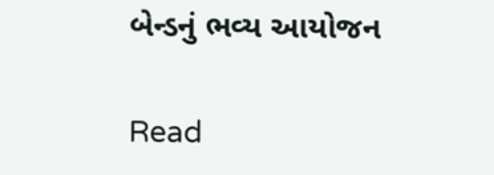બેન્ડનું ભવ્ય આયોજન

Read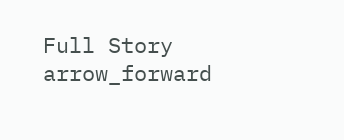Full Story arrow_forward